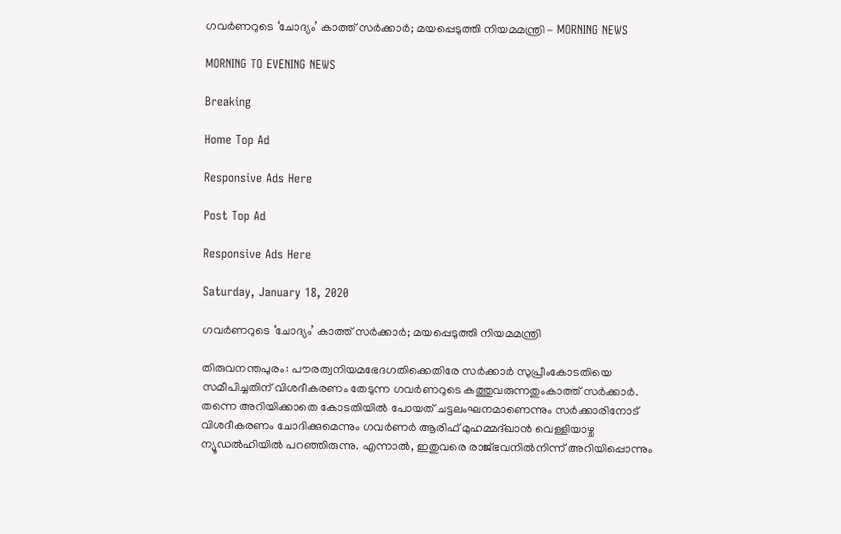ഗവർണറുടെ ‘ചോദ്യം’ കാത്ത് സർക്കാർ; മയപ്പെടുത്തി നിയമമന്ത്രി - MORNING NEWS

MORNING TO EVENING NEWS

Breaking

Home Top Ad

Responsive Ads Here

Post Top Ad

Responsive Ads Here

Saturday, January 18, 2020

ഗവർണറുടെ ‘ചോദ്യം’ കാത്ത് സർക്കാർ; മയപ്പെടുത്തി നിയമമന്ത്രി

തിരുവനന്തപുരം: പൗരത്വനിയമഭേദഗതിക്കെതിരേ സർക്കാർ സുപ്രീംകോടതിയെ സമീപിച്ചതിന് വിശദീകരണം തേടുന്ന ഗവർണറുടെ കത്തുവരുന്നതുംകാത്ത് സർക്കാർ. തന്നെ അറിയിക്കാതെ കോടതിയിൽ പോയത് ചട്ടലംഘനമാണെന്നും സർക്കാരിനോട് വിശദീകരണം ചോദിക്കുമെന്നും ഗവർണർ ആരിഫ് മുഹമ്മദ്ഖാൻ വെള്ളിയാഴ്ച ന്യൂഡൽഹിയിൽ പറഞ്ഞിരുന്നു. എന്നാൽ, ഇതുവരെ രാജ്ഭവനിൽനിന്ന് അറിയിപ്പൊന്നും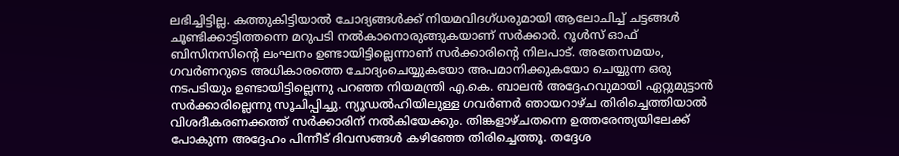ലഭിച്ചിട്ടില്ല. കത്തുകിട്ടിയാൽ ചോദ്യങ്ങൾക്ക് നിയമവിദഗ്ധരുമായി ആലോചിച്ച് ചട്ടങ്ങൾ ചൂണ്ടിക്കാട്ടിത്തന്നെ മറുപടി നൽകാനൊരുങ്ങുകയാണ് സർക്കാർ. റൂൾസ് ഓഫ് ബിസിനസിന്റെ ലംഘനം ഉണ്ടായിട്ടില്ലെന്നാണ് സർക്കാരിന്റെ നിലപാട്. അതേസമയം, ഗവർണറുടെ അധികാരത്തെ ചോദ്യംചെയ്യുകയോ അപമാനിക്കുകയോ ചെയ്യുന്ന ഒരു നടപടിയും ഉണ്ടായിട്ടില്ലെന്നു പറഞ്ഞ നിയമന്ത്രി എ.കെ. ബാലൻ അദ്ദേഹവുമായി ഏറ്റുമുട്ടാൻ സർക്കാരില്ലെന്നു സൂചിപ്പിച്ചു. ന്യൂഡൽഹിയിലുള്ള ഗവർണർ ഞായറാഴ്ച തിരിച്ചെത്തിയാൽ വിശദീകരണക്കത്ത് സർക്കാരിന് നൽകിയേക്കും. തിങ്കളാഴ്ചതന്നെ ഉത്തരേന്ത്യയിലേക്ക് പോകുന്ന അദ്ദേഹം പിന്നീട് ദിവസങ്ങൾ കഴിഞ്ഞേ തിരിച്ചെത്തൂ. തദ്ദേശ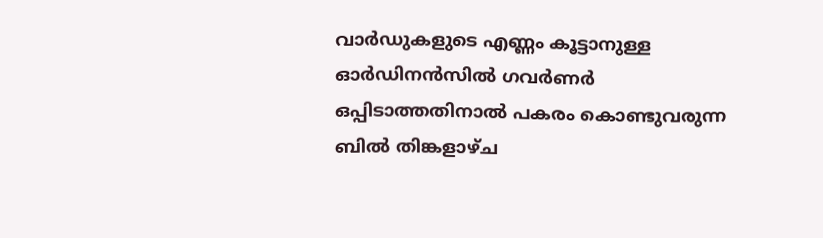വാർഡുകളുടെ എണ്ണം കൂട്ടാനുള്ള ഓർഡിനൻസിൽ ഗവർണർ ഒപ്പിടാത്തതിനാൽ പകരം കൊണ്ടുവരുന്ന ബിൽ തിങ്കളാഴ്ച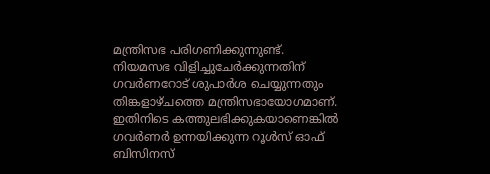മന്ത്രിസഭ പരിഗണിക്കുന്നുണ്ട്. നിയമസഭ വിളിച്ചുചേർക്കുന്നതിന് ഗവർണറോട് ശുപാർശ ചെയ്യുന്നതും തിങ്കളാഴ്ചത്തെ മന്ത്രിസഭായോഗമാണ്. ഇതിനിടെ കത്തുലഭിക്കുകയാണെങ്കിൽ ഗവർണർ ഉന്നയിക്കുന്ന റൂൾസ് ഓഫ് ബിസിനസ്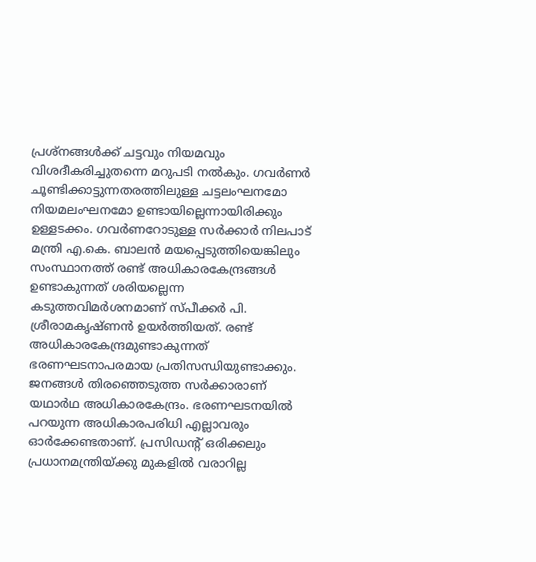പ്രശ്നങ്ങൾക്ക് ചട്ടവും നിയമവും വിശദീകരിച്ചുതന്നെ മറുപടി നൽകും. ഗവർണർ ചൂണ്ടിക്കാട്ടുന്നതരത്തിലുള്ള ചട്ടലംഘനമോ നിയമലംഘനമോ ഉണ്ടായില്ലെന്നായിരിക്കും ഉള്ളടക്കം. ഗവർണറോടുള്ള സർക്കാർ നിലപാട് മന്ത്രി എ.കെ. ബാലൻ മയപ്പെടുത്തിയെങ്കിലും സംസ്ഥാനത്ത് രണ്ട് അധികാരകേന്ദ്രങ്ങൾ ഉണ്ടാകുന്നത് ശരിയല്ലെന്ന കടുത്തവിമർശനമാണ് സ്പീക്കർ പി. ശ്രീരാമകൃഷ്ണൻ ഉയർത്തിയത്. രണ്ട് അധികാരകേന്ദ്രമുണ്ടാകുന്നത് ഭരണഘടനാപരമായ പ്രതിസന്ധിയുണ്ടാക്കും. ജനങ്ങൾ തിരഞ്ഞെടുത്ത സർക്കാരാണ് യഥാർഥ അധികാരകേന്ദ്രം. ഭരണഘടനയിൽ പറയുന്ന അധികാരപരിധി എല്ലാവരും ഓർക്കേണ്ടതാണ്. പ്രസിഡന്റ് ഒരിക്കലും പ്രധാനമന്ത്രിയ്ക്കു മുകളിൽ വരാറില്ല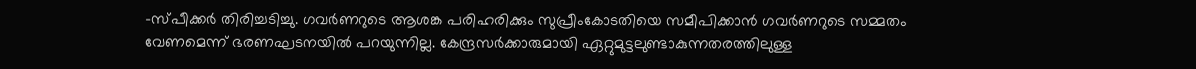-സ്പീക്കർ തിരിച്ചടിച്ചു. ഗവർണറുടെ ആശങ്ക പരിഹരിക്കും സുപ്രീംകോടതിയെ സമീപിക്കാൻ ഗവർണറുടെ സമ്മതം വേണമെന്ന് ഭരണഘടനയിൽ പറയുന്നില്ല. കേന്ദ്രസർക്കാരുമായി ഏറ്റുമുട്ടലുണ്ടാകുന്നതരത്തിലുള്ള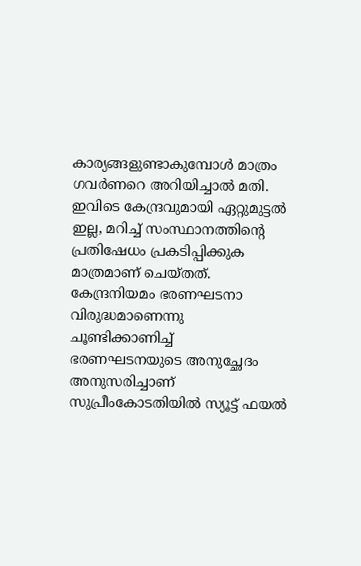കാര്യങ്ങളുണ്ടാകുമ്പോൾ മാത്രം ഗവർണറെ അറിയിച്ചാൽ മതി. ഇവിടെ കേന്ദ്രവുമായി ഏറ്റുമുട്ടൽ ഇല്ല, മറിച്ച് സംസ്ഥാനത്തിന്റെ പ്രതിഷേധം പ്രകടിപ്പിക്കുക മാത്രമാണ് ചെയ്തത്. കേന്ദ്രനിയമം ഭരണഘടനാ വിരുദ്ധമാണെന്നു ചൂണ്ടിക്കാണിച്ച് ഭരണഘടനയുടെ അനുച്ഛേദം അനുസരിച്ചാണ് സുപ്രീംകോടതിയിൽ സ്യൂട്ട് ഫയൽ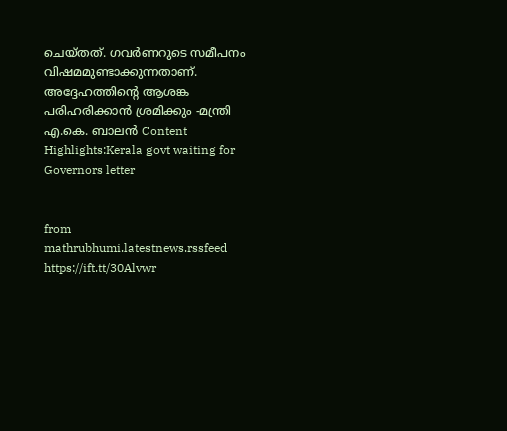ചെയ്തത്. ഗവർണറുടെ സമീപനം വിഷമമുണ്ടാക്കുന്നതാണ്. അദ്ദേഹത്തിന്റെ ആശങ്ക പരിഹരിക്കാൻ ശ്രമിക്കും -മന്ത്രി എ.കെ. ബാലൻ Content Highlights:Kerala govt waiting for Governors letter


from mathrubhumi.latestnews.rssfeed https://ift.tt/30Alvwr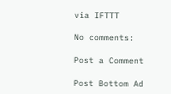via IFTTT

No comments:

Post a Comment

Post Bottom Ad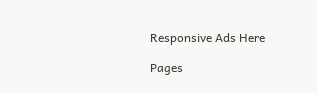Responsive Ads Here

Pages